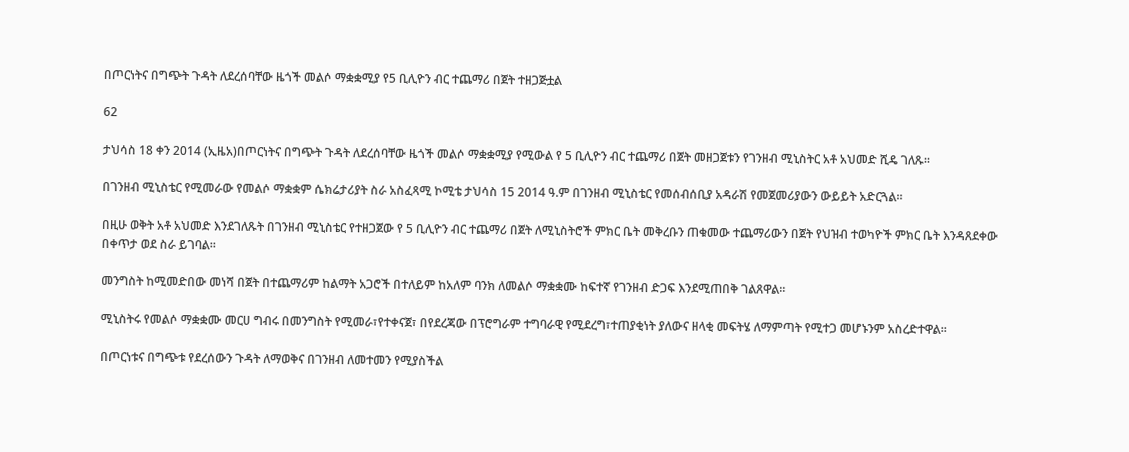በጦርነትና በግጭት ጉዳት ለደረሰባቸው ዜጎች መልሶ ማቋቋሚያ የ5 ቢሊዮን ብር ተጨማሪ በጀት ተዘጋጅቷል

62

ታህሳስ 18 ቀን 2014 (ኢዜአ)በጦርነትና በግጭት ጉዳት ለደረሰባቸው ዜጎች መልሶ ማቋቋሚያ የሚውል የ 5 ቢሊዮን ብር ተጨማሪ በጀት መዘጋጀቱን የገንዘብ ሚኒስትር አቶ አህመድ ሺዴ ገለጹ፡፡

በገንዘብ ሚኒስቴር የሚመራው የመልሶ ማቋቋም ሴክሬታሪያት ስራ አስፈጻሚ ኮሚቴ ታህሳስ 15 2014 ዓ.ም በገንዘብ ሚኒስቴር የመሰብሰቢያ አዳራሽ የመጀመሪያውን ውይይት አድርጓል።

በዚሁ ወቅት አቶ አህመድ እንደገለጹት በገንዘብ ሚኒስቴር የተዘጋጀው የ 5 ቢሊዮን ብር ተጨማሪ በጀት ለሚኒስትሮች ምክር ቤት መቅረቡን ጠቁመው ተጨማሪውን በጀት የህዝብ ተወካዮች ምክር ቤት እንዳጸደቀው በቀጥታ ወደ ስራ ይገባል።

መንግስት ከሚመድበው መነሻ በጀት በተጨማሪም ከልማት አጋሮች በተለይም ከአለም ባንክ ለመልሶ ማቋቋሙ ከፍተኛ የገንዘብ ድጋፍ እንደሚጠበቅ ገልጸዋል።

ሚኒስትሩ የመልሶ ማቋቋሙ መርሀ ግብሩ በመንግስት የሚመራ፣የተቀናጀ፣ በየደረጃው በፕሮግራም ተግባራዊ የሚደረግ፣ተጠያቂነት ያለውና ዘላቂ መፍትሄ ለማምጣት የሚተጋ መሆኑንም አስረድተዋል፡፡

በጦርነቱና በግጭቱ የደረሰውን ጉዳት ለማወቅና በገንዘብ ለመተመን የሚያስችል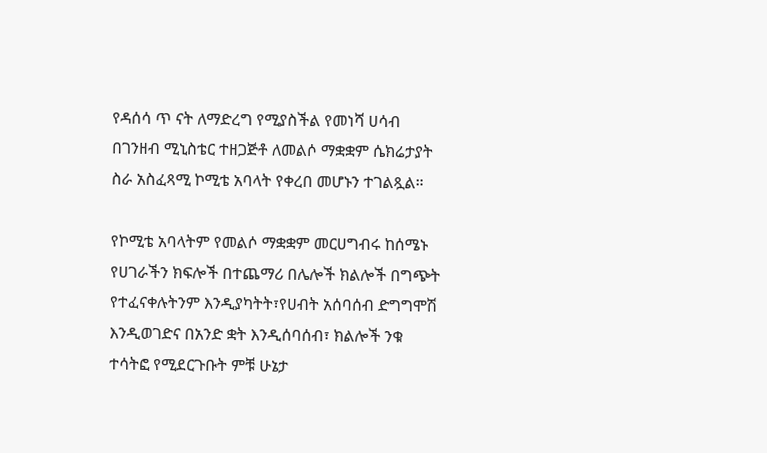የዳሰሳ ጥ ናት ለማድረግ የሚያስችል የመነሻ ሀሳብ በገንዘብ ሚኒስቴር ተዘጋጅቶ ለመልሶ ማቋቋም ሴክሬታያት ስራ አስፈጻሚ ኮሚቴ አባላት የቀረበ መሆኑን ተገልጿል።

የኮሚቴ አባላትም የመልሶ ማቋቋም መርሀግብሩ ከሰሜኑ የሀገራችን ክፍሎች በተጨማሪ በሌሎች ክልሎች በግጭት የተፈናቀሉትንም እንዲያካትት፣የሀብት አሰባሰብ ድግግሞሽ እንዲወገድና በአንድ ቋት እንዲሰባሰብ፣ ክልሎች ንቁ ተሳትፎ የሚደርጉቡት ምቹ ሁኔታ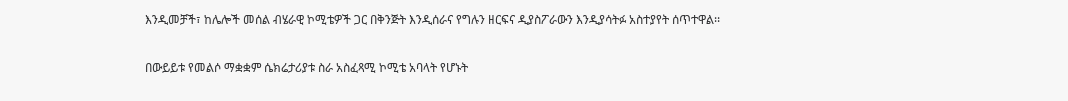እንዲመቻች፣ ከሌሎች መሰል ብሄራዊ ኮሚቴዎች ጋር በቅንጅት እንዲሰራና የግሉን ዘርፍና ዲያስፖራውን እንዲያሳትፉ አስተያየት ሰጥተዋል፡፡

በውይይቱ የመልሶ ማቋቋም ሴክሬታሪያቱ ስራ አስፈጻሚ ኮሚቴ አባላት የሆኑት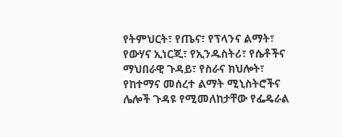የትምህርት፣ የጤና፣ የፕላንና ልማት፣ የውሃና ኢነርጂ፣ የኢንዱስትሪ፣ የሴቶችና ማህበራዊ ጉዳይ፣ የስራና ክህሎት፣ የከተማና መሰረተ ልማት ሚኒስትሮችና ሌሎች ጉዳዩ የሚመለከታቸው የፌዴራል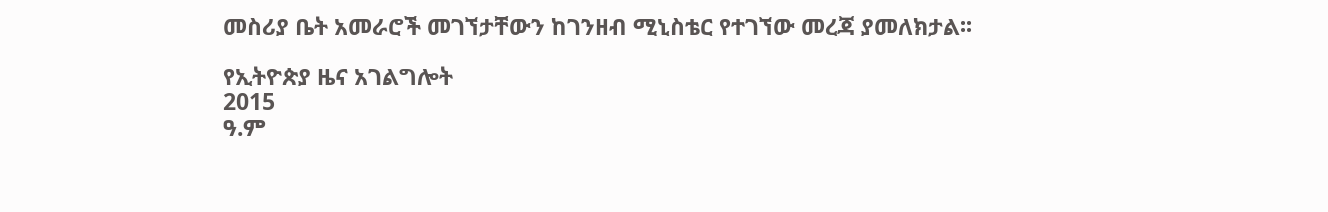መስሪያ ቤት አመራሮች መገኘታቸውን ከገንዘብ ሚኒስቴር የተገኘው መረጃ ያመለክታል፡፡

የኢትዮጵያ ዜና አገልግሎት
2015
ዓ.ም